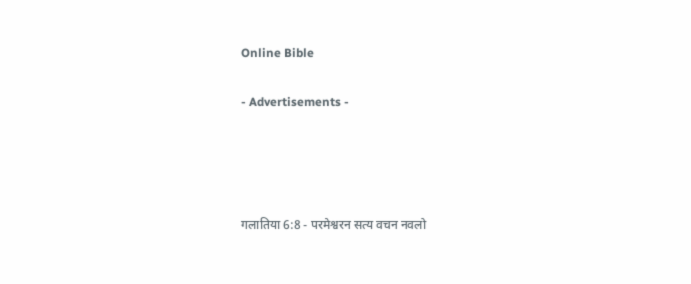Online Bible

- Advertisements -




गलातिया 6:8 - परमेश्वरन सत्य वचन नवलो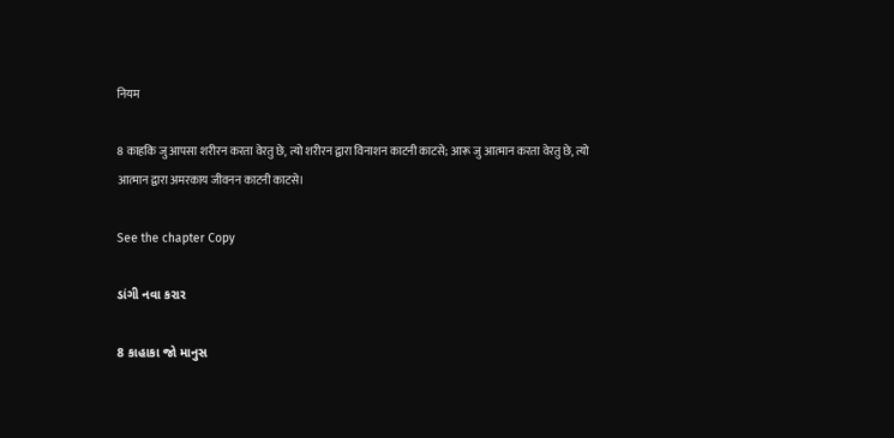नियम

8 काहकि जु आपसा शरीरन करता वेरतु छे, त्यो शरीरन द्वारा विनाशन काटनी काटसे; आरू जु आत्मान करता वेरतु छे, त्यो आत्मान द्वारा अमरकाय जीवनन काटनी काटसे।

See the chapter Copy

ડાંગી નવા કરાર

8 કાહાકા જો માનુસ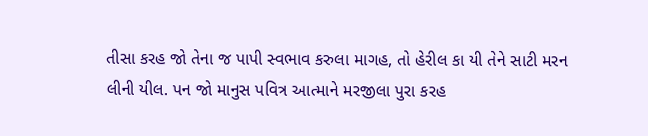તીસા કરહ જો તેના જ પાપી સ્વભાવ કરુલા માગહ, તો હેરીલ કા યી તેને સાટી મરન લીની યીલ. પન જો માનુસ પવિત્ર આત્માને મરજીલા પુરા કરહ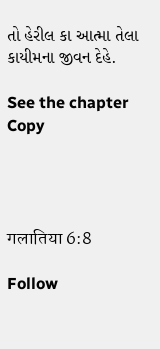તો હેરીલ કા આત્મા તેલા કાયીમના જીવન દેહે.

See the chapter Copy




गलातिया 6:8

Follow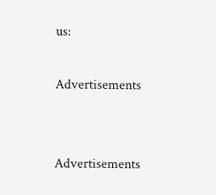us:

Advertisements


Advertisements